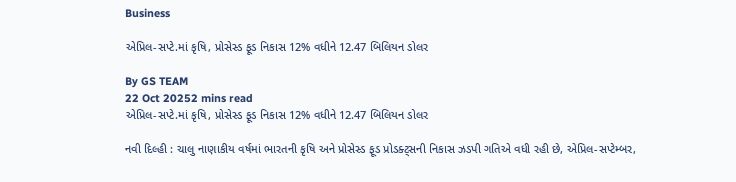Business

એપ્રિલ-સપ્ટે.માં કૃષિ, પ્રોસેસ્ડ ફૂડ નિકાસ 12% વધીને 12.47 બિલિયન ડોલર

By GS TEAM
22 Oct 20252 mins read
એપ્રિલ-સપ્ટે.માં કૃષિ, પ્રોસેસ્ડ ફૂડ નિકાસ 12% વધીને 12.47 બિલિયન ડોલર

નવી દિલ્હી : ચાલુ નાણાકીય વર્ષમાં ભારતની કૃષિ અને પ્રોસેસ્ડ ફૂડ પ્રોડક્ટ્સની નિકાસ ઝડપી ગતિએ વધી રહી છે, એપ્રિલ-સપ્ટેમ્બર,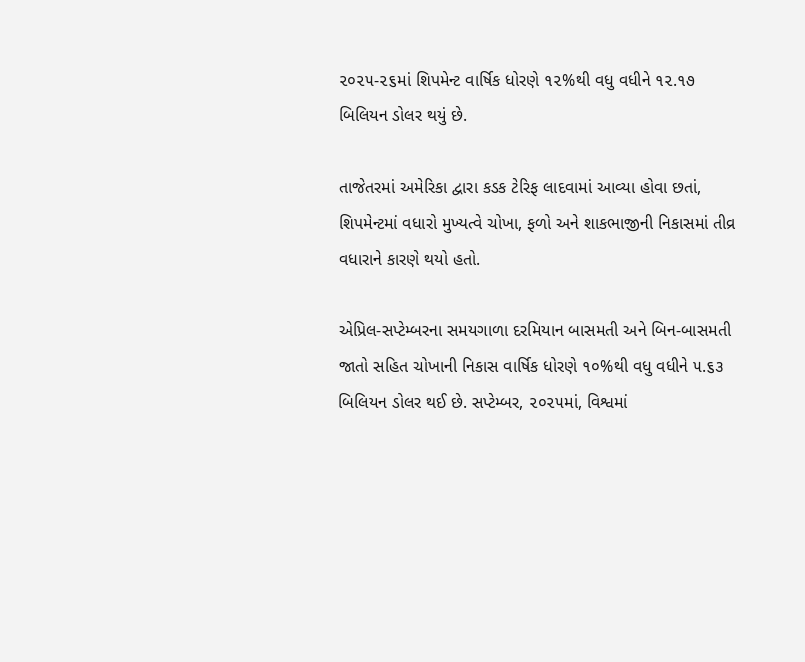૨૦૨૫-૨૬માં શિપમેન્ટ વાર્ષિક ધોરણે ૧૨%થી વધુ વધીને ૧૨.૧૭ બિલિયન ડોલર થયું છે.

તાજેતરમાં અમેરિકા દ્વારા કડક ટેરિફ લાદવામાં આવ્યા હોવા છતાં, શિપમેન્ટમાં વધારો મુખ્યત્વે ચોખા, ફળો અને શાકભાજીની નિકાસમાં તીવ્ર વધારાને કારણે થયો હતો.

એપ્રિલ-સપ્ટેમ્બરના સમયગાળા દરમિયાન બાસમતી અને બિન-બાસમતી જાતો સહિત ચોખાની નિકાસ વાર્ષિક ધોરણે ૧૦%થી વધુ વધીને ૫.૬૩ બિલિયન ડોલર થઈ છે. સપ્ટેમ્બર, ૨૦૨૫માં, વિશ્વમાં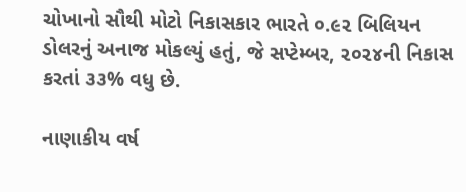ચોખાનો સૌથી મોટો નિકાસકાર ભારતે ૦.૯૨ બિલિયન ડોલરનું અનાજ મોકલ્યું હતું, જે સપ્ટેમ્બર, ૨૦૨૪ની નિકાસ કરતાં ૩૩% વધુ છે.

નાણાકીય વર્ષ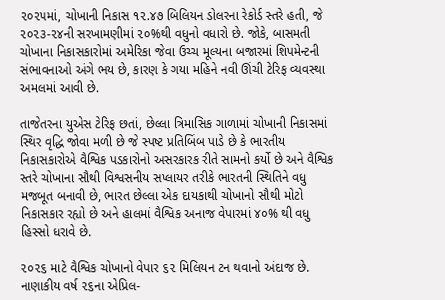૨૦૨૫માં, ચોખાની નિકાસ ૧૨.૪૭ બિલિયન ડોલરના રેકોર્ડ સ્તરે હતી, જે ૨૦૨૩-૨૪ની સરખામણીમાં ૨૦%થી વધુનો વધારો છે. જોકે, બાસમતી ચોખાના નિકાસકારોમાં અમેરિકા જેવા ઉચ્ચ મૂલ્યના બજારમાં શિપમેન્ટની સંભાવનાઓ અંગે ભય છે, કારણ કે ગયા મહિને નવી ઊંચી ટેરિફ વ્યવસ્થા અમલમાં આવી છે.

તાજેતરના યુએસ ટેરિફ છતાં, છેલ્લા ત્રિમાસિક ગાળામાં ચોખાની નિકાસમાં સ્થિર વૃદ્ધિ જોવા મળી છે જે સ્પષ્ટ પ્રતિબિંબ પાડે છે કે ભારતીય નિકાસકારોએ વૈશ્વિક પડકારોનો અસરકારક રીતે સામનો કર્યો છે અને વૈશ્વિક સ્તરે ચોખાના સૌથી વિશ્વસનીય સપ્લાયર તરીકે ભારતની સ્થિતિને વધુ મજબૂત બનાવી છે, ભારત છેલ્લા એક દાયકાથી ચોખાનો સૌથી મોટો નિકાસકાર રહ્યો છે અને હાલમાં વૈશ્વિક અનાજ વેપારમાં ૪૦% થી વધુ હિસ્સો ધરાવે છે.

૨૦૨૬ માટે વૈશ્વિક ચોખાનો વેપાર ૬૨ મિલિયન ટન થવાનો અંદાજ છે. નાણાકીય વર્ષ ૨૬ના એપ્રિલ-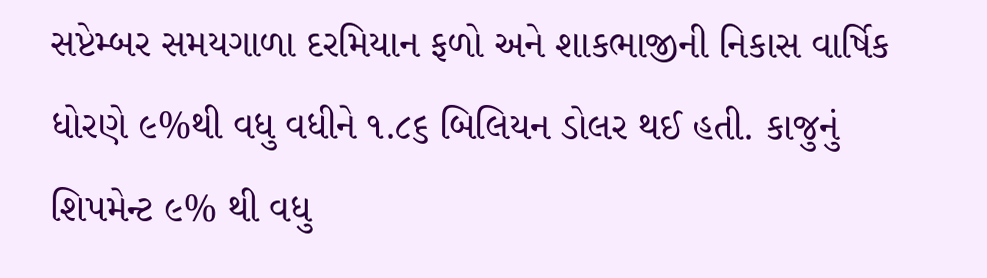સપ્ટેમ્બર સમયગાળા દરમિયાન ફળો અને શાકભાજીની નિકાસ વાર્ષિક ધોરણે ૯%થી વધુ વધીને ૧.૮૬ બિલિયન ડોલર થઈ હતી. કાજુનું શિપમેન્ટ ૯% થી વધુ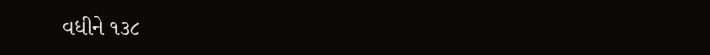વધીને ૧૩૮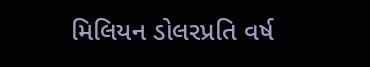મિલિયન ડોલરપ્રતિ વર્ષ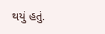થયું હતું.